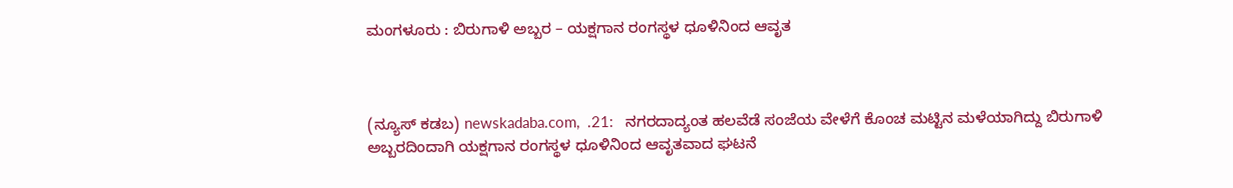ಮಂಗಳೂರು : ಬಿರುಗಾಳಿ ಅಬ್ಬರ – ಯಕ್ಷಗಾನ ರಂಗಸ್ಥಳ ಧೂಳಿನಿಂದ ಆವೃತ



(ನ್ಯೂಸ್‌ ಕಡಬ) newskadaba.com,  .21:   ನಗರದಾದ್ಯಂತ ಹಲವೆಡೆ ಸಂಜೆಯ ವೇಳೆಗೆ ಕೊಂಚ ಮಟ್ಟಿನ ಮಳೆಯಾಗಿದ್ದು ಬಿರುಗಾಳಿ ಅಬ್ಬರದಿಂದಾಗಿ ಯಕ್ಷಗಾನ ರಂಗಸ್ಥಳ ಧೂಳಿನಿಂದ ಆವೃತವಾದ ಘಟನೆ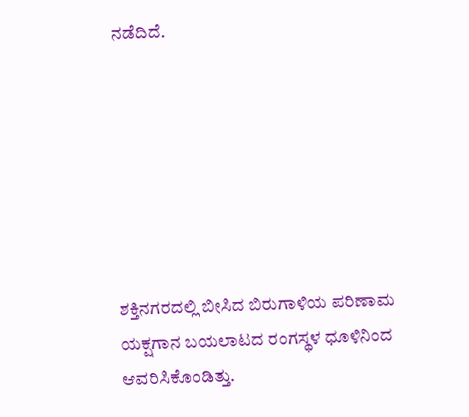ನಡೆದಿದೆ.







ಶಕ್ತಿನಗರದಲ್ಲಿ ಬೀಸಿದ ಬಿರುಗಾಳಿಯ ಪರಿಣಾಮ ಯಕ್ಷಗಾನ ಬಯಲಾಟದ ರಂಗಸ್ಥಳ ಧೂಳಿನಿಂದ ಆವರಿಸಿಕೊಂಡಿತ್ತು.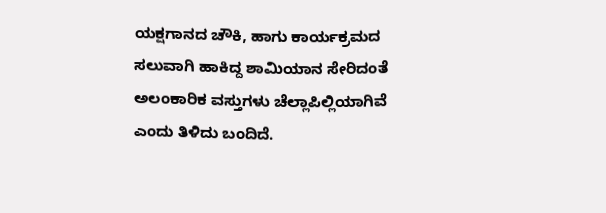ಯಕ್ಷಗಾನದ ಚೌಕಿ, ಹಾಗು ಕಾರ್ಯಕ್ರಮದ ಸಲುವಾಗಿ ಹಾಕಿದ್ದ ಶಾಮಿಯಾನ ಸೇರಿದಂತೆ ಅಲಂಕಾರಿಕ ವಸ್ತುಗಳು ಚೆಲ್ಲಾಪಿಲ್ಲಿಯಾಗಿವೆ ಎಂದು ತಿಳಿದು ಬಂದಿದೆ.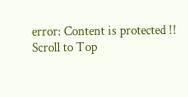error: Content is protected !!
Scroll to Top